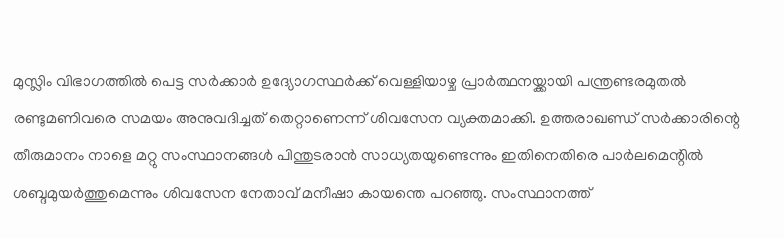മുസ്ലിം വിഭാഗത്തില്‍ പെട്ട സര്‍ക്കാര്‍ ഉദ്യോഗസ്ഥര്‍ക്ക് വെള്ളിയാഴ്ച പ്രാര്‍ത്ഥനയ്ക്കായി പന്ത്രണ്ടരമുതല്‍ രണ്ടുമണിവരെ സമയം അനുവദിച്ചത് തെറ്റാണെന്ന് ശിവസേന വ്യക്തമാക്കി. ഉത്തരാഖണ്ഡ് സര്‍ക്കാരിന്റെ തീരുമാനം നാളെ മറ്റു സംസ്ഥാനങ്ങള്‍ പിന്തുടരാന്‍ സാധ്യതയുണ്ടെന്നും ഇതിനെതിരെ പാര്‍ലമെന്റില്‍ ശബ്ദമുയര്‍ത്തുമെന്നും ശിവസേന നേതാവ് മനീഷാ കായന്തെ പറഞ്ഞു. സംസ്ഥാനത്ത്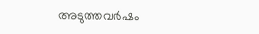അടുത്തവര്‍ഷം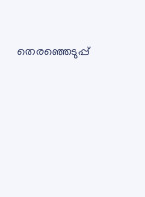തെരഞ്ഞെടുപ്പ്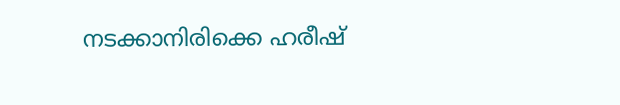നടക്കാനിരിക്കെ ഹരീഷ്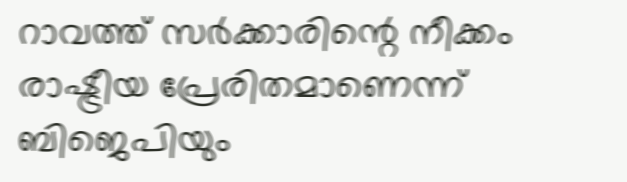റാവത്ത് സര്‍ക്കാരിന്റെ നീക്കം രാഷ്ട്രീയ പ്രേരിതമാണെന്ന് ബിജെപിയും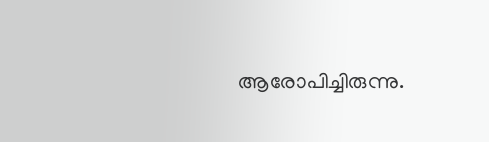ആരോപിച്ചിരുന്നു.